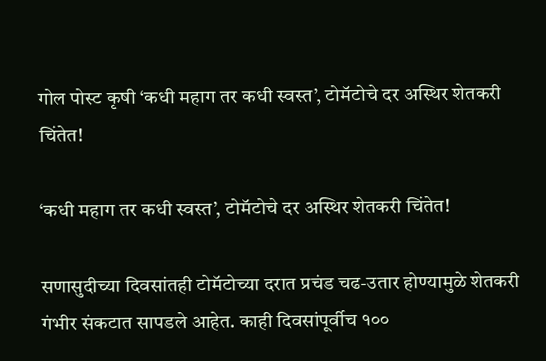गोल पोस्ट कृषी ‘कधी महाग तर कधी स्वस्त’, टोमॅटोचे दर अस्थिर शेतकरी चिंतेत!

‘कधी महाग तर कधी स्वस्त’, टोमॅटोचे दर अस्थिर शेतकरी चिंतेत!

सणासुदीच्या दिवसांतही टोमॅटोच्या दरात प्रचंड चढ-उतार होण्यामुळे शेतकरी गंभीर संकटात सापडले आहेत. काही दिवसांपूर्वीच १००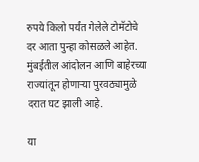रुपये किलो पर्यंत गेलेले टोमॅटोचे दर आता पुन्हा कोसळले आहेत. मुंबईतील आंदोलन आणि बाहेरच्या राज्यांतून होणाऱ्या पुरवठ्यामुळे दरात घट झाली आहे.

या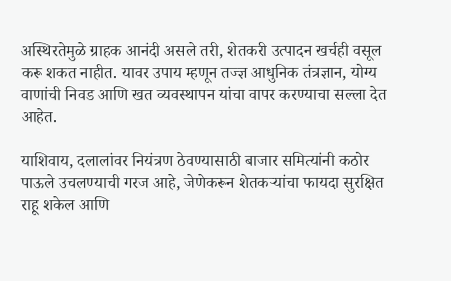अस्थिरतेमुळे ग्राहक आनंदी असले तरी, शेतकरी उत्पादन खर्चही वसूल करू शकत नाहीत. यावर उपाय म्हणून तज्ज्ञ आधुनिक तंत्रज्ञान, योग्य वाणांची निवड आणि खत व्यवस्थापन यांचा वापर करण्याचा सल्ला देत आहेत.

याशिवाय, दलालांवर नियंत्रण ठेवण्यासाठी बाजार समित्यांनी कठोर पाऊले उचलण्याची गरज आहे, जेणेकरून शेतकऱ्यांचा फायदा सुरक्षित राहू शकेल आणि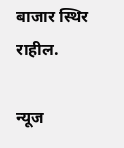बाजार स्थिर राहील.

न्यूज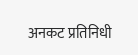अनकट प्रतिनिधी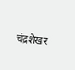चंद्रशेखर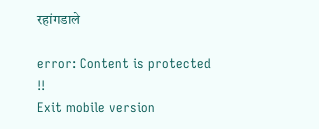रहांगडाले

error: Content is protected !!
Exit mobile version